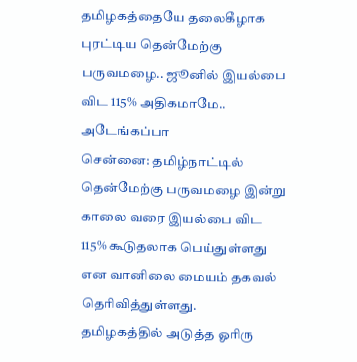தமிழகத்தையே தலைகீழாக புரட்டிய தென்மேற்கு பருவமழை.. ஜூனில் இயல்பை விட 115% அதிகமாமே.. அடேங்கப்பா
சென்னை: தமிழ்நாட்டில் தென்மேற்கு பருவமழை இன்று காலை வரை இயல்பை விட 115% கூடுதலாக பெய்துள்ளது என வானிலை மையம் தகவல் தெரிவித்துள்ளது.
தமிழகத்தில் அடுத்த ஓரிரு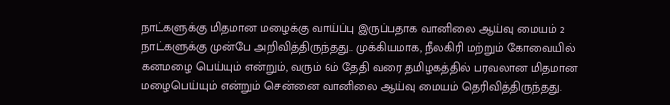நாட்களுக்கு மிதமான மழைக்கு வாய்ப்பு இருப்பதாக வானிலை ஆய்வு மையம் 2 நாட்களுக்கு முன்பே அறிவித்திருந்தது.. முக்கியமாக, நீலகிரி மற்றும் கோவையில் கனமழை பெய்யும் என்றும், வரும் 6ம் தேதி வரை தமிழகத்தில் பரவலான மிதமான மழைபெய்யும் என்றும் சென்னை வானிலை ஆய்வு மையம் தெரிவித்திருந்தது.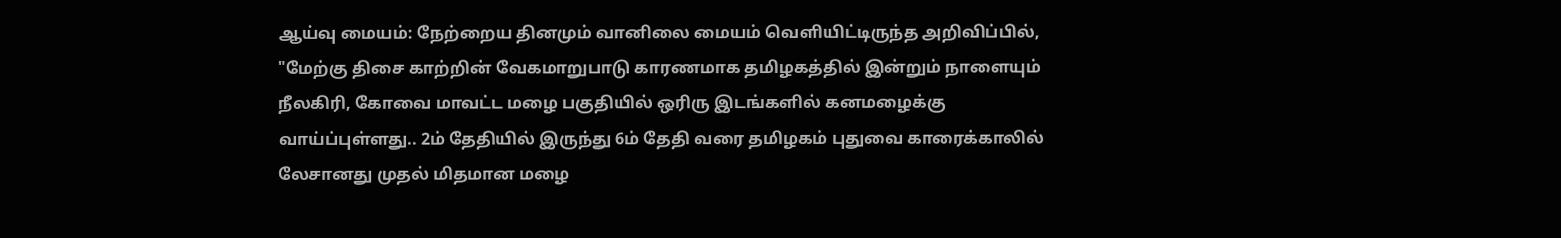ஆய்வு மையம்: நேற்றைய தினமும் வானிலை மையம் வெளியிட்டிருந்த அறிவிப்பில், "மேற்கு திசை காற்றின் வேகமாறுபாடு காரணமாக தமிழகத்தில் இன்றும் நாளையும் நீலகிரி, கோவை மாவட்ட மழை பகுதியில் ஒரிரு இடங்களில் கனமழைக்கு வாய்ப்புள்ளது.. 2ம் தேதியில் இருந்து 6ம் தேதி வரை தமிழகம் புதுவை காரைக்காலில் லேசானது முதல் மிதமான மழை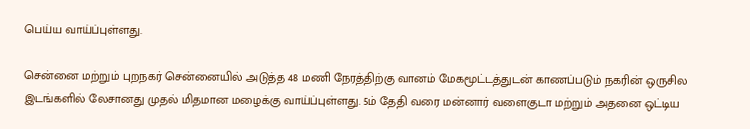பெய்ய வாய்ப்புள்ளது.

சென்னை மற்றும் புறநகர் சென்னையில் அடுத்த 48 மணி நேரத்திற்கு வானம் மேகமூட்டத்துடன் காணப்படும் நகரின் ஒருசில இடங்களில் லேசானது முதல் மிதமான மழைக்கு வாய்ப்புள்ளது. 5ம் தேதி வரை மன்னார் வளைகுடா மற்றும் அதனை ஒட்டிய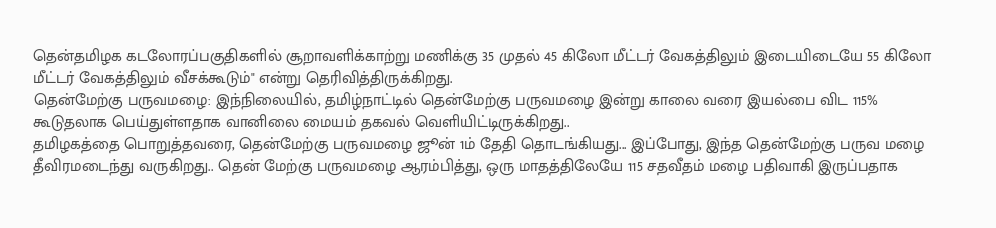தென்தமிழக கடலோரப்பகுதிகளில் சூறாவளிக்காற்று மணிக்கு 35 முதல் 45 கிலோ மீட்டர் வேகத்திலும் இடையிடையே 55 கிலோ மீட்டர் வேகத்திலும் வீசக்கூடும்" என்று தெரிவித்திருக்கிறது.
தென்மேற்கு பருவமழை: இந்நிலையில், தமிழ்நாட்டில் தென்மேற்கு பருவமழை இன்று காலை வரை இயல்பை விட 115% கூடுதலாக பெய்துள்ளதாக வானிலை மையம் தகவல் வெளியிட்டிருக்கிறது..
தமிழகத்தை பொறுத்தவரை, தென்மேற்கு பருவமழை ஜூன் 1ம் தேதி தொடங்கியது... இப்போது, இந்த தென்மேற்கு பருவ மழை தீவிரமடைந்து வருகிறது.. தென் மேற்கு பருவமழை ஆரம்பித்து, ஒரு மாதத்திலேயே 115 சதவீதம் மழை பதிவாகி இருப்பதாக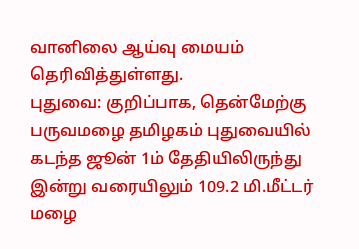வானிலை ஆய்வு மையம் தெரிவித்துள்ளது.
புதுவை: குறிப்பாக, தென்மேற்கு பருவமழை தமிழகம் புதுவையில் கடந்த ஜூன் 1ம் தேதியிலிருந்து இன்று வரையிலும் 109.2 மி.மீட்டர் மழை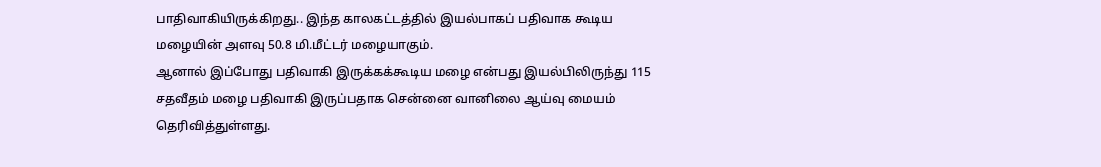பாதிவாகியிருக்கிறது.. இந்த காலகட்டத்தில் இயல்பாகப் பதிவாக கூடிய மழையின் அளவு 50.8 மி.மீட்டர் மழையாகும்.
ஆனால் இப்போது பதிவாகி இருக்கக்கூடிய மழை என்பது இயல்பிலிருந்து 115 சதவீதம் மழை பதிவாகி இருப்பதாக சென்னை வானிலை ஆய்வு மையம் தெரிவித்துள்ளது.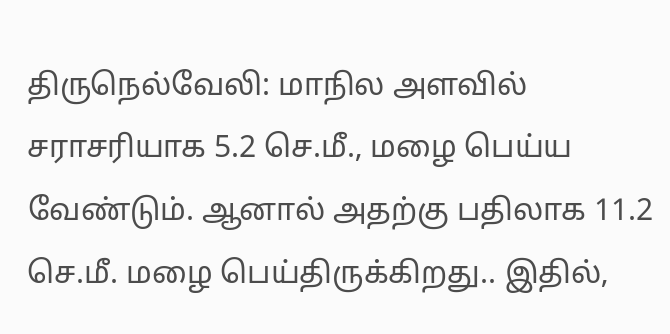திருநெல்வேலி: மாநில அளவில் சராசரியாக 5.2 செ.மீ., மழை பெய்ய வேண்டும். ஆனால் அதற்கு பதிலாக 11.2 செ.மீ. மழை பெய்திருக்கிறது.. இதில்,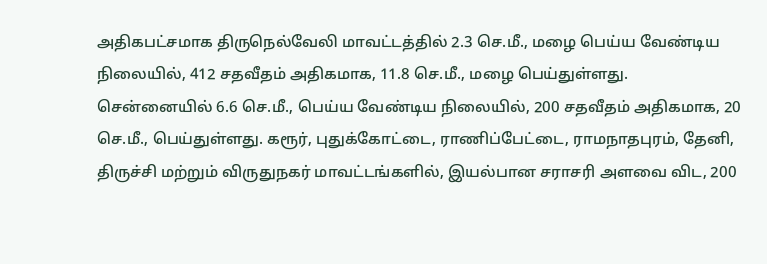அதிகபட்சமாக திருநெல்வேலி மாவட்டத்தில் 2.3 செ.மீ., மழை பெய்ய வேண்டிய நிலையில், 412 சதவீதம் அதிகமாக, 11.8 செ.மீ., மழை பெய்துள்ளது.
சென்னையில் 6.6 செ.மீ., பெய்ய வேண்டிய நிலையில், 200 சதவீதம் அதிகமாக, 20 செ.மீ., பெய்துள்ளது. கரூர், புதுக்கோட்டை, ராணிப்பேட்டை, ராமநாதபுரம், தேனி, திருச்சி மற்றும் விருதுநகர் மாவட்டங்களில், இயல்பான சராசரி அளவை விட, 200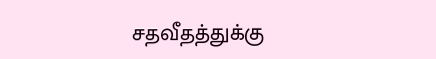சதவீதத்துக்கு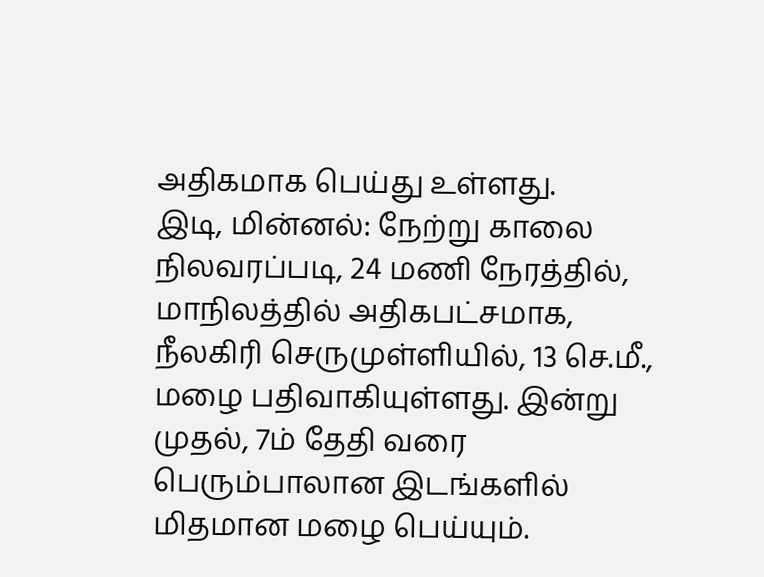அதிகமாக பெய்து உள்ளது.
இடி, மின்னல்: நேற்று காலை நிலவரப்படி, 24 மணி நேரத்தில், மாநிலத்தில் அதிகபட்சமாக, நீலகிரி செருமுள்ளியில், 13 செ.மீ., மழை பதிவாகியுள்ளது. இன்று முதல், 7ம் தேதி வரை பெரும்பாலான இடங்களில் மிதமான மழை பெய்யும்.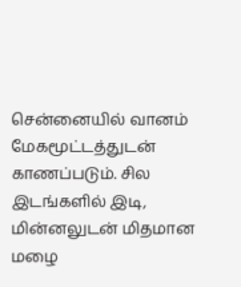சென்னையில் வானம் மேகமூட்டத்துடன் காணப்படும். சில இடங்களில் இடி, மின்னலுடன் மிதமான மழை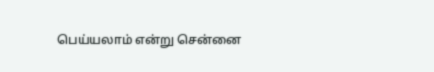பெய்யலாம் என்று சென்னை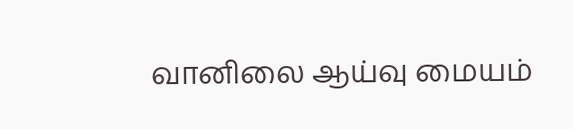வானிலை ஆய்வு மையம்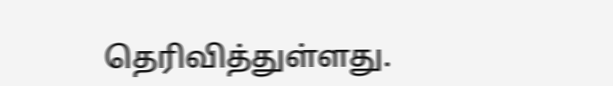தெரிவித்துள்ளது.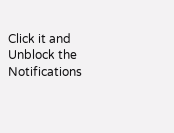Click it and Unblock the Notifications